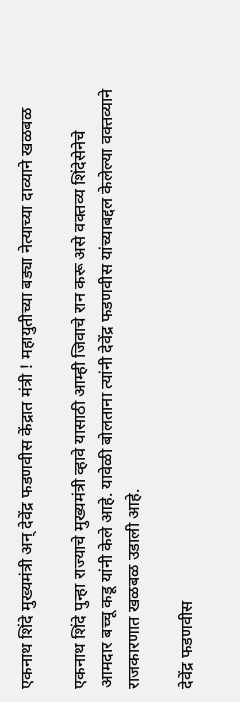एकनाथ शिंदे मुख्यमंत्री अन् देवेंद्र फडणवीस केंद्रात मंत्री ! महायुतीच्या बड्या नेत्याच्या दाव्याने खळबळ

एकनाथ शिंदे पुन्हा राज्याचे मुख्यमंत्री व्हावे यासाठी आम्ही जिवाचे रान करू असे वक्तव्य शिंदेसेनेचे आमदार बच्चू कडू यांनी केले आहे. यावेळी बोलताना त्यांनी देवेंद्र फडणवीस यांच्याबद्दल केलेल्या वक्तव्याने राजकारणात खळबळ उडाली आहे.

देवेंद्र फडणवीस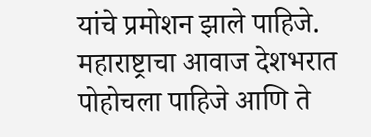यांचे प्रमोशन झाले पाहिजे. महाराष्ट्राचा आवाज देशभरात पोहोचला पाहिजे आणि ते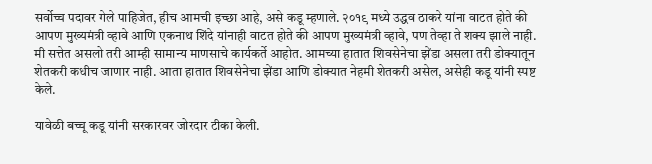सर्वोच्च पदावर गेले पाहिजेत, हीच आमची इच्छा आहे, असे कडू म्हणाले. २०१९ मध्ये उद्धव ठाकरे यांना वाटत होते की आपण मुख्यमंत्री व्हावे आणि एकनाथ शिंदे यांनाही वाटत होते की आपण मुख्यमंत्री व्हावे, पण तेव्हा ते शक्य झाले नाही. मी सत्तेत असलो तरी आम्ही सामान्य माणसाचे कार्यकर्ते आहोत. आमच्या हातात शिवसेनेचा झेंडा असला तरी डोक्यातून शेतकरी कधीच जाणार नाही. आता हातात शिवसेनेचा झेंडा आणि डोक्यात नेहमी शेतकरी असेल, असेही कडू यांनी स्पष्ट केले.

यावेळी बच्चू कडू यांनी सरकारवर जोरदार टीका केली.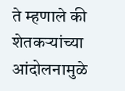ते म्हणाले की शेतकऱ्यांच्या आंदोलनामुळे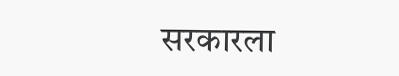सरकारला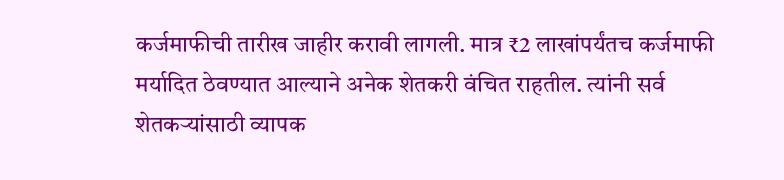कर्जमाफीची तारीख जाहीर करावी लागली. मात्र ₹2 लाखांपर्यंतच कर्जमाफी मर्यादित ठेवण्यात आल्याने अनेक शेतकरी वंचित राहतील. त्यांनी सर्व शेतकर्‍यांसाठी व्यापक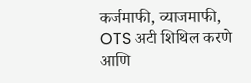कर्जमाफी, व्याजमाफी, OTS अटी शिथिल करणे आणि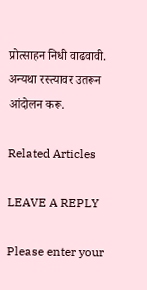प्रोत्साहन निधी वाढवावी. अन्यथा रस्त्यावर उतरून आंदोलन करू.

Related Articles

LEAVE A REPLY

Please enter your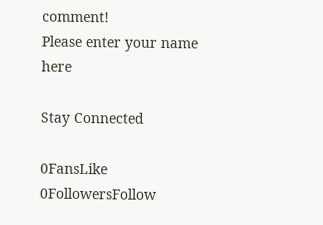comment!
Please enter your name here

Stay Connected

0FansLike
0FollowersFollow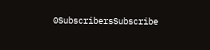0SubscribersSubscribe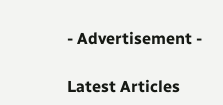- Advertisement -

Latest Articles